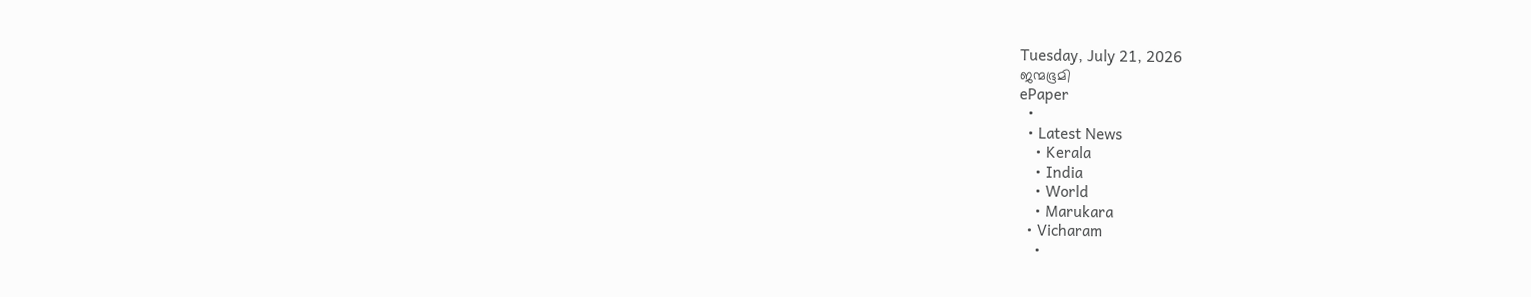Tuesday, July 21, 2026
ജന്മഭൂമി
ePaper
  •
  • Latest News
    • Kerala
    • India
    • World
    • Marukara
  • Vicharam
    •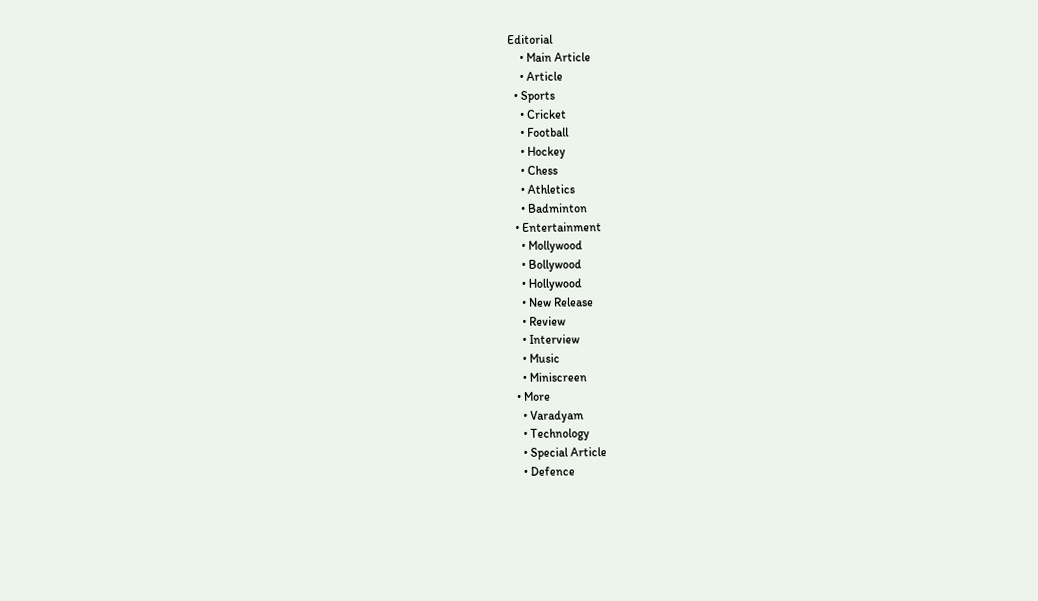Editorial
    • Main Article
    • Article
  • Sports
    • Cricket
    • Football
    • Hockey
    • Chess
    • Athletics
    • Badminton
  • Entertainment
    • Mollywood
    • Bollywood
    • Hollywood
    • New Release
    • Review
    • Interview
    • Music
    • Miniscreen
  • More
    • Varadyam
    • Technology
    • Special Article
    • Defence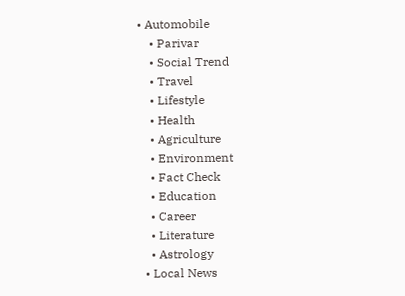• Automobile
    • Parivar
    • Social Trend
    • Travel
    • Lifestyle
    • Health
    • Agriculture
    • Environment
    • Fact Check
    • Education
    • Career
    • Literature
    • Astrology
  • Local News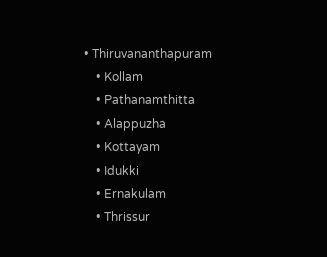• Thiruvananthapuram
    • Kollam
    • Pathanamthitta
    • Alappuzha
    • Kottayam
    • Idukki
    • Ernakulam
    • Thrissur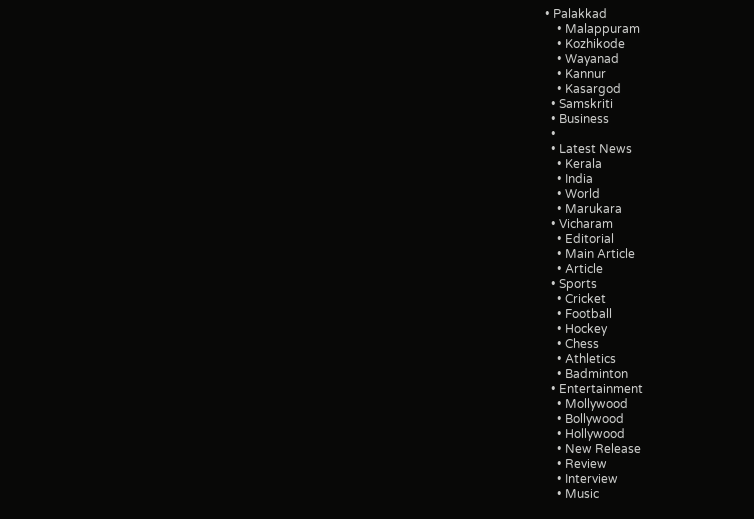• Palakkad
    • Malappuram
    • Kozhikode
    • Wayanad
    • Kannur
    • Kasargod
  • Samskriti
  • Business
  •
  • Latest News
    • Kerala
    • India
    • World
    • Marukara
  • Vicharam
    • Editorial
    • Main Article
    • Article
  • Sports
    • Cricket
    • Football
    • Hockey
    • Chess
    • Athletics
    • Badminton
  • Entertainment
    • Mollywood
    • Bollywood
    • Hollywood
    • New Release
    • Review
    • Interview
    • Music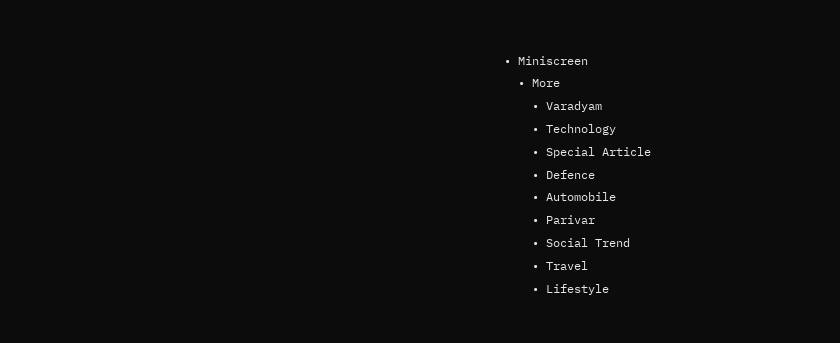• Miniscreen
  • More
    • Varadyam
    • Technology
    • Special Article
    • Defence
    • Automobile
    • Parivar
    • Social Trend
    • Travel
    • Lifestyle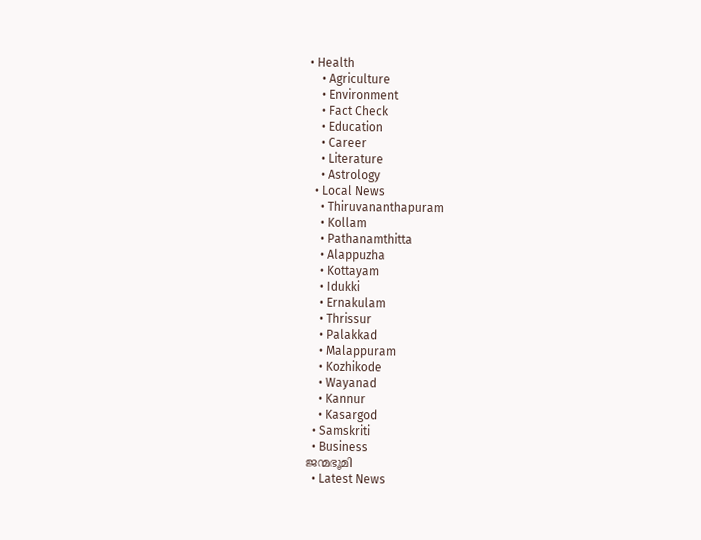• Health
    • Agriculture
    • Environment
    • Fact Check
    • Education
    • Career
    • Literature
    • Astrology
  • Local News
    • Thiruvananthapuram
    • Kollam
    • Pathanamthitta
    • Alappuzha
    • Kottayam
    • Idukki
    • Ernakulam
    • Thrissur
    • Palakkad
    • Malappuram
    • Kozhikode
    • Wayanad
    • Kannur
    • Kasargod
  • Samskriti
  • Business
ജന്മഭൂമി
  • Latest News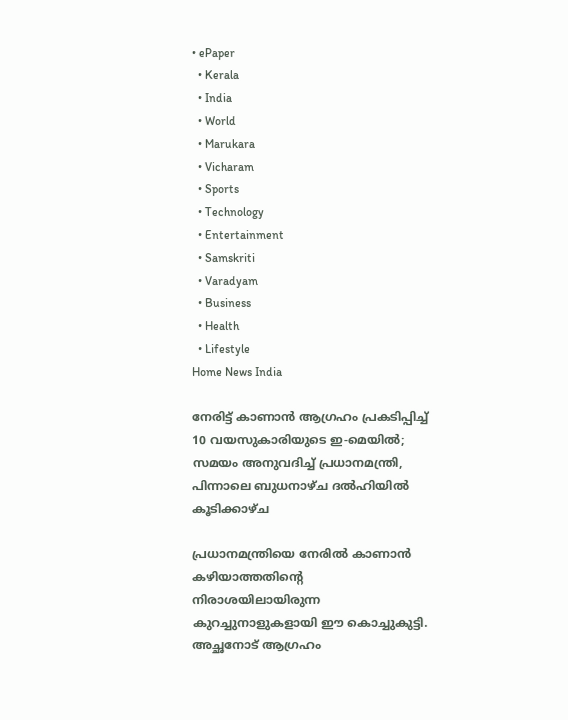• ePaper
  • Kerala
  • India
  • World
  • Marukara
  • Vicharam
  • Sports
  • Technology
  • Entertainment
  • Samskriti
  • Varadyam
  • Business
  • Health
  • Lifestyle
Home News India

നേരിട്ട് കാണാന്‍ ആഗ്രഹം പ്രകടിപ്പിച്ച് 10 വയസുകാരിയുടെ ഇ-മെയില്‍; സമയം അനുവദിച്ച് പ്രധാനമന്ത്രി, പിന്നാലെ ബുധനാഴ്ച ദല്‍ഹിയില്‍ കൂടിക്കാഴ്ച

പ്രധാനമന്ത്രിയെ നേരില്‍ കാണാന്‍ കഴിയാത്തതിന്റെ നിരാശയിലായിരുന്ന കുറച്ചുനാളുകളായി ഈ കൊച്ചുകുട്ടി. അച്ഛനോട് ആഗ്രഹം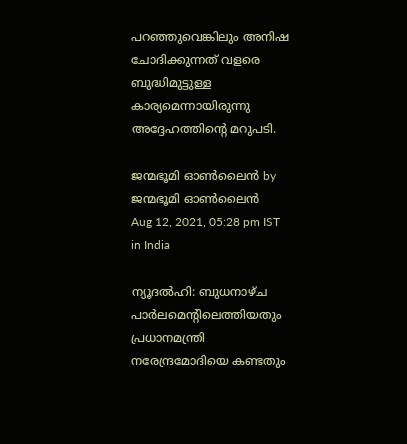പറഞ്ഞുവെങ്കിലും അനിഷ ചോദിക്കുന്നത് വളരെ ബുദ്ധിമുട്ടുള്ള കാര്യമെന്നായിരുന്നു അദ്ദേഹത്തിന്റെ മറുപടി.

ജന്മഭൂമി ഓണ്‍ലൈന്‍ by ജന്മഭൂമി ഓണ്‍ലൈന്‍
Aug 12, 2021, 05:28 pm IST
in India

ന്യൂദല്‍ഹി: ബുധനാഴ്ച പാര്‍ലമെന്റിലെത്തിയതും പ്രധാനമന്ത്രി നരേന്ദ്രമോദിയെ കണ്ടതും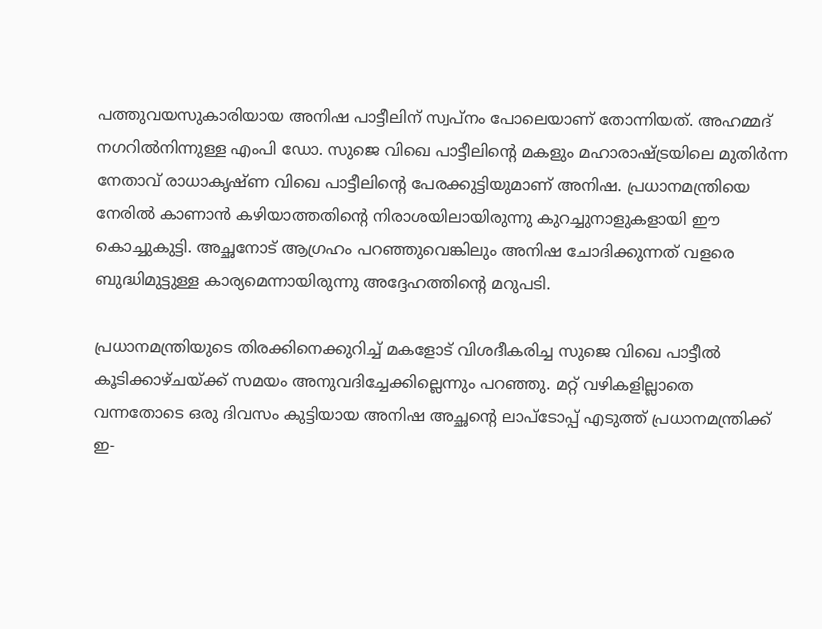പത്തുവയസുകാരിയായ അനിഷ പാട്ടീലിന് സ്വപ്നം പോലെയാണ് തോന്നിയത്. അഹമ്മദ് നഗറില്‍നിന്നുള്ള എംപി ഡോ. സുജെ വിഖെ പാട്ടീലിന്റെ മകളും മഹാരാഷ്‌ട്രയിലെ മുതിര്‍ന്ന നേതാവ് രാധാകൃഷ്ണ വിഖെ പാട്ടീലിന്റെ പേരക്കുട്ടിയുമാണ് അനിഷ. പ്രധാനമന്ത്രിയെ നേരില്‍ കാണാന്‍ കഴിയാത്തതിന്റെ നിരാശയിലായിരുന്നു കുറച്ചുനാളുകളായി ഈ കൊച്ചുകുട്ടി. അച്ഛനോട് ആഗ്രഹം പറഞ്ഞുവെങ്കിലും അനിഷ ചോദിക്കുന്നത് വളരെ ബുദ്ധിമുട്ടുള്ള കാര്യമെന്നായിരുന്നു അദ്ദേഹത്തിന്റെ മറുപടി.

പ്രധാനമന്ത്രിയുടെ തിരക്കിനെക്കുറിച്ച് മകളോട് വിശദീകരിച്ച സുജെ വിഖെ പാട്ടീല്‍ കൂടിക്കാഴ്ചയ്‌ക്ക് സമയം അനുവദിച്ചേക്കില്ലെന്നും പറഞ്ഞു. മറ്റ് വഴികളില്ലാതെ വന്നതോടെ ഒരു ദിവസം കുട്ടിയായ അനിഷ അച്ഛന്റെ ലാപ്ടോപ്പ് എടുത്ത് പ്രധാനമന്ത്രിക്ക് ഇ-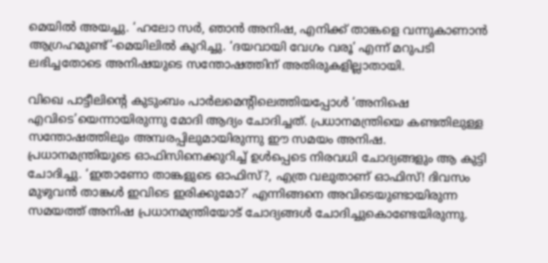മെയില്‍ അയച്ചു. ‘ഹലോ സര്‍, ഞാന്‍ അനിഷ, എനിക്ക് താങ്കളെ വന്നുകാണാന്‍ ആഗ്രഹമുണ്ട്’-മെയിലില്‍ കുറിച്ചു. ‘ദയവായി വേഗം വരൂ’ എന്ന് മറുപടി ലഭിച്ചതോടെ അനിഷയുടെ സന്തോഷത്തിന് അതിരുകളില്ലാതായി.

വിഖെ പാട്ടീലിന്റെ കുടുംബം പാര്‍ലമെന്റിലെത്തിയപ്പോള്‍ ‘അനിഷെ എവിടെ’യെന്നായിരുന്നു മോദി ആദ്യം ചോദിച്ചത്. പ്രധാനമന്ത്രിയെ കണ്ടതിലുള്ള സന്തോഷത്തിലും അമ്പരപ്പിലുമായിരുന്നു ഈ സമയം അനിഷ. പ്രധാനമന്ത്രിയുടെ ഓഫിസിനെക്കുറിച്ച് ഉള്‍പ്പെടെ നിരവധി ചോദ്യങ്ങളും ആ കുട്ടി ചോദിച്ചു. ‘ഇതാണോ താങ്കളുടെ ഓഫിസ്?, എത്ര വലുതാണ് ഓഫിസ്! ദിവസം മുഴുവന്‍ താങ്കള്‍ ഇവിടെ ഇരിക്കുമോ?’ എന്നിങ്ങനെ അവിടെയുണ്ടായിരുന്ന സമയത്ത് അനിഷ പ്രധാനമന്ത്രിയോട് ചോദ്യങ്ങള്‍ ചോദിച്ചുകൊണ്ടേയിരുന്നു.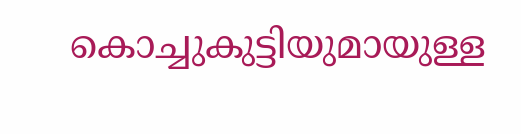കൊച്ചുകുട്ടിയുമായുള്ള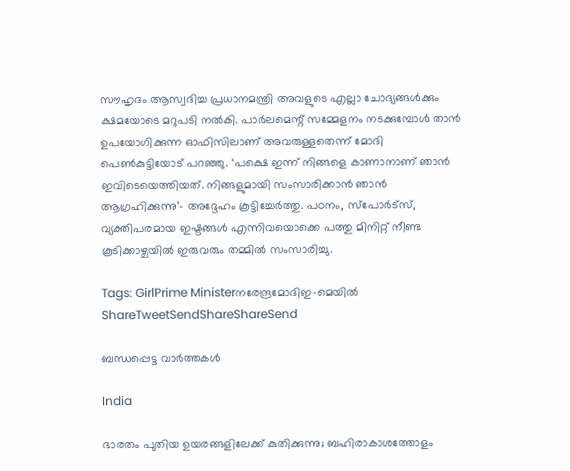സൗഹൃദം ആസ്വദിച്ച പ്രധാനമന്ത്രി അവളുടെ എല്ലാ ചോദ്യങ്ങള്‍ക്കും ക്ഷമയോടെ മറുപടി നല്‍കി. പാര്‍ലമെന്റ് സമ്മേളനം നടക്കുമ്പോള്‍ താന്‍ ഉപയോഗിക്കുന്ന ഓഫിസിലാണ് അവരുള്ളതെന്ന് മോദി പെണ്‍കുട്ടിയോട് പറഞ്ഞു. ‘പക്ഷെ ഇന്ന് നിങ്ങളെ കാണാനാണ് ഞാന്‍ ഇവിടെയെത്തിയത്. നിങ്ങളുമായി സംസാരിക്കാന്‍ ഞാന്‍ ആഗ്രഹിക്കുന്നു’- അദ്ദേഹം കൂട്ടിച്ചേര്‍ത്തു. പഠനം, സ്പോര്‍ട്സ്, വ്യക്തിപരമായ ഇഷ്ടങ്ങള്‍ എന്നിവയൊക്കെ പത്തു മിനിറ്റ് നീണ്ട കൂടിക്കാഴ്ചയില്‍ ഇരുവരും തമ്മില്‍ സംസാരിച്ചു.

Tags: GirlPrime Ministerനരേന്ദ്രമോദിഇ-മെയില്‍
ShareTweetSendShareShareSend

ബന്ധപ്പെട്ട വാര്‍ത്തകള്‍

India

ഭാരതം പുതിയ ഉയരങ്ങളിലേക്ക് കുതിക്കുന്നു; ബഹിരാകാശത്തോളം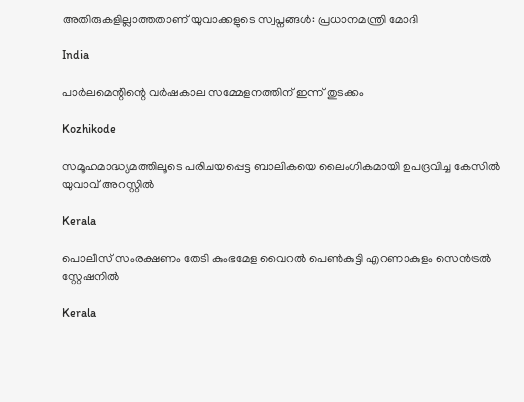അതിരുകളില്ലാത്തതാണ് യുവാക്കളുടെ സ്വപ്നങ്ങൾ: പ്രധാനമന്ത്രി മോദി

India

പാര്‍ലമെന്റിന്റെ വര്‍ഷകാല സമ്മേളനത്തിന് ഇന്ന് തുടക്കം

Kozhikode

സമൂഹമാദ്ധ്യമത്തിലൂടെ പരിചയപ്പെട്ട ബാലികയെ ലൈംഗികമായി ഉപദ്രവിച്ച കേസില്‍ യുവാവ് അറസ്റ്റില്‍

Kerala

പൊലീസ് സംരക്ഷണം തേടി കുംഭമേള വൈറല്‍ പെണ്‍കുട്ടി എറണാകുളം സെന്‍ട്രല്‍ സ്റ്റേഷനില്‍

Kerala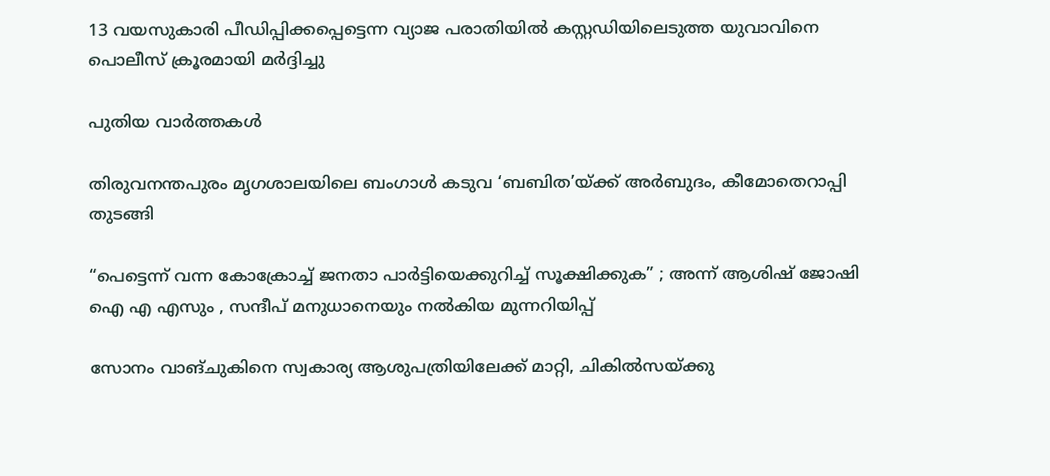13 വയസുകാരി പീഡിപ്പിക്കപ്പെട്ടെന്ന വ്യാജ പരാതിയില്‍ കസ്റ്റഡിയിലെടുത്ത യുവാവിനെ പൊലീസ് ക്രൂരമായി മര്‍ദ്ദിച്ചു

പുതിയ വാര്‍ത്തകള്‍

തിരുവനന്തപുരം മൃഗശാലയിലെ ബംഗാള്‍ കടുവ ‘ബബിത’യ്‌ക്ക് അര്‍ബുദം, കീമോതെറാപ്പി തുടങ്ങി

“പെട്ടെന്ന് വന്ന കോക്രോച്ച് ജനതാ പാർട്ടിയെക്കുറിച്ച് സൂക്ഷിക്കുക” ; അന്ന് ആശിഷ് ജോഷി ഐ എ എസും , സന്ദീപ് മനുധാനെയും നൽകിയ മുന്നറിയിപ്പ്

സോനം വാങ്ചുകിനെ സ്വകാര്യ ആശുപത്രിയിലേക്ക് മാറ്റി, ചികില്‍സയ്‌ക്കു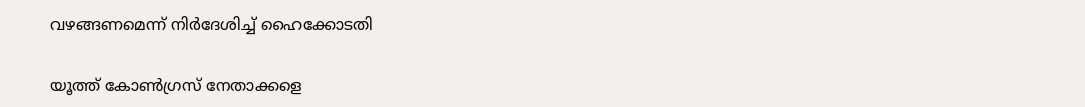വഴങ്ങണമെന്ന് നിര്‍ദേശിച്ച് ഹൈക്കോടതി

യൂത്ത് കോണ്‍ഗ്രസ് നേതാക്കളെ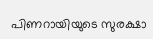പിണറായിയുടെ സുരക്ഷാ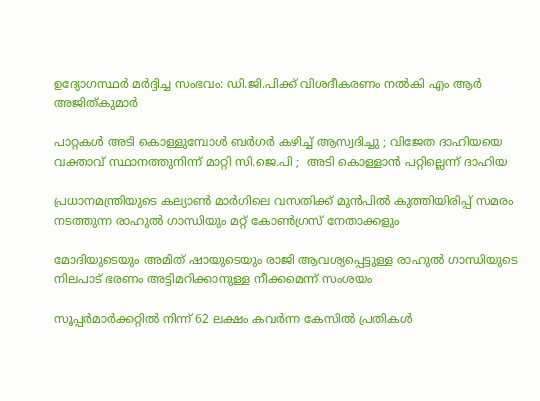ഉദ്യോഗസ്ഥര്‍ മര്‍ദ്ദിച്ച സംഭവം: ഡി.ജി.പിക്ക് വിശദീകരണം നല്‍കി എം ആര്‍ അജിത്കുമാര്‍

പാറ്റകൾ അടി കൊള്ളുമ്പോൾ ബർഗർ കഴിച്ച് ആസ്വദിച്ചു ; വിജേത ദാഹിയയെ വക്താവ് സ്ഥാനത്തുനിന്ന് മാറ്റി സി.ജെ.പി ;  അടി കൊള്ളാൻ പറ്റില്ലെന്ന് ദാഹിയ

പ്രധാനമന്ത്രിയുടെ കല്യാണ്‍ മാര്‍ഗിലെ വസതിക്ക് മുന്‍പില്‍ കുത്തിയിരിപ്പ് സമരം നടത്തുന്ന രാഹുല്‍ ഗാന്ധിയും മറ്റ് കോണ്‍ഗ്രസ് നേതാക്കളും

മോദിയുടെയും അമിത് ഷായുടെയും രാജി ആവശ്യപ്പെട്ടുള്ള രാഹുല്‍ ഗാന്ധിയുടെ നിലപാട് ഭരണം അട്ടിമറിക്കാനുള്ള നീക്കമെന്ന് സംശയം

സൂപ്പര്‍മാര്‍ക്കറ്റില്‍ നിന്ന് 62 ലക്ഷം കവര്‍ന്ന കേസില്‍ പ്രതികള്‍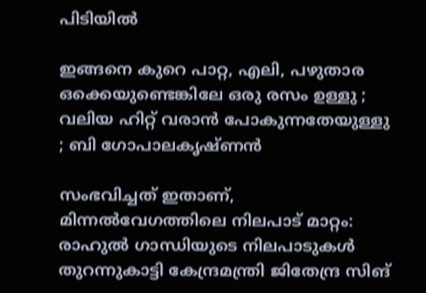പിടിയില്‍

ഇങ്ങനെ കുറെ പാറ്റ, എലി, പഴുതാര ഒക്കെയുണ്ടെങ്കിലേ ഒരു രസം ഉള്ളു ; വലിയ ഹിറ്റ് വരാൻ പോകുന്നതേയുള്ളു ; ബി ഗോപാലകൃഷ്ണൻ

സംഭവിച്ചത് ഇതാണ്, മിന്നൽവേഗത്തിലെ നിലപാട് മാറ്റം: രാഹുൽ ഗാന്ധിയുടെ നിലപാടുകൾ തുറന്നുകാട്ടി കേന്ദ്രമന്ത്രി ജിതേന്ദ്ര സിങ്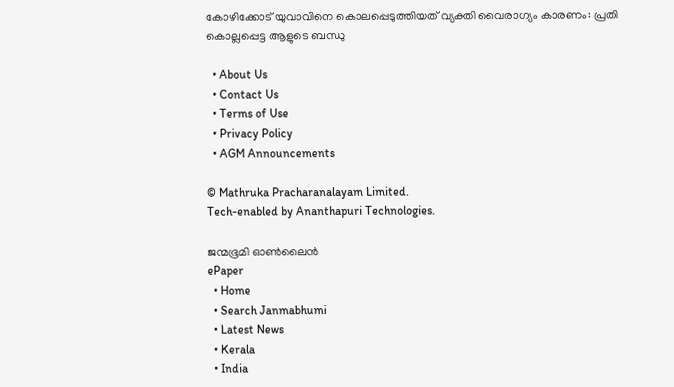കോഴിക്കോട് യുവാവിനെ കൊലപ്പെടുത്തിയത് വ്യക്തി വൈരാഗ്യം കാരണം: പ്രതി കൊല്ലപ്പെട്ട ആളുടെ ബന്ധു

  • About Us
  • Contact Us
  • Terms of Use
  • Privacy Policy
  • AGM Announcements

© Mathruka Pracharanalayam Limited.
Tech-enabled by Ananthapuri Technologies.

ജന്മഭൂമി ഓണ്‍ലൈന്‍
ePaper
  • Home
  • Search Janmabhumi
  • Latest News
  • Kerala
  • India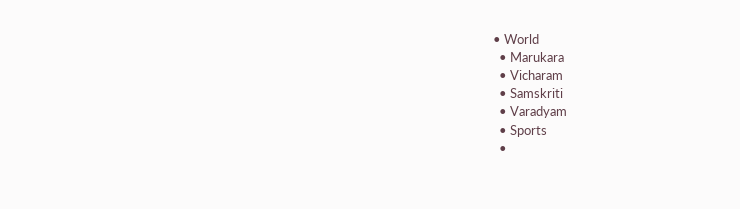• World
  • Marukara
  • Vicharam
  • Samskriti
  • Varadyam
  • Sports
  •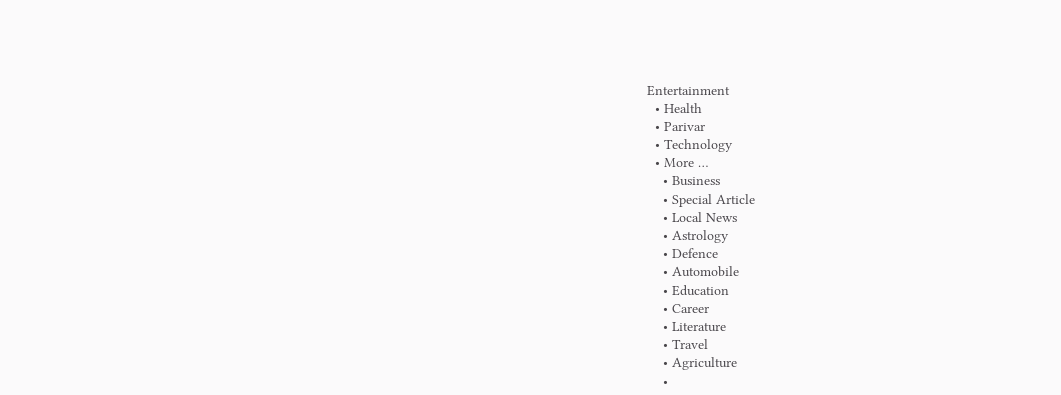Entertainment
  • Health
  • Parivar
  • Technology
  • More …
    • Business
    • Special Article
    • Local News
    • Astrology
    • Defence
    • Automobile
    • Education
    • Career
    • Literature
    • Travel
    • Agriculture
    •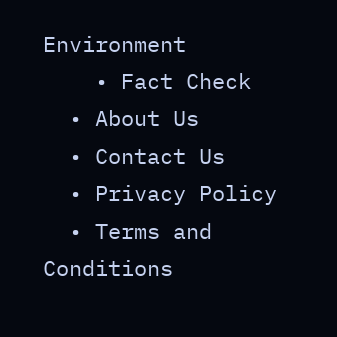Environment
    • Fact Check
  • About Us
  • Contact Us
  • Privacy Policy
  • Terms and Conditions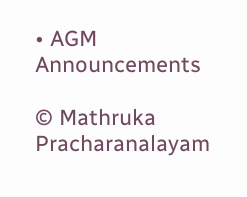• AGM Announcements

© Mathruka Pracharanalayam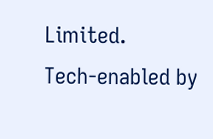Limited.
Tech-enabled by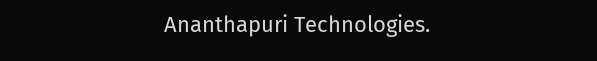Ananthapuri Technologies.